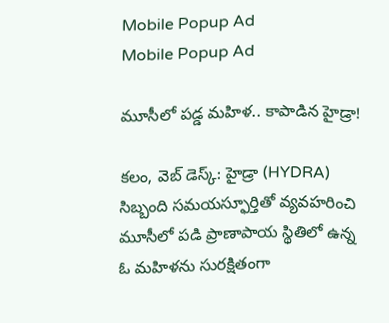Mobile Popup Ad
Mobile Popup Ad

మూసీలో పడ్డ మహిళ.. కాపాడిన హైడ్రా!

కలం, వెబ్ డెస్క్: హైడ్రా (HYDRA) సిబ్బంది సమయస్ఫూర్తితో వ్యవహరించి మూసీలో పడి ప్రాణాపాయ స్థితిలో ఉన్న ఓ మహిళను సురక్షితంగా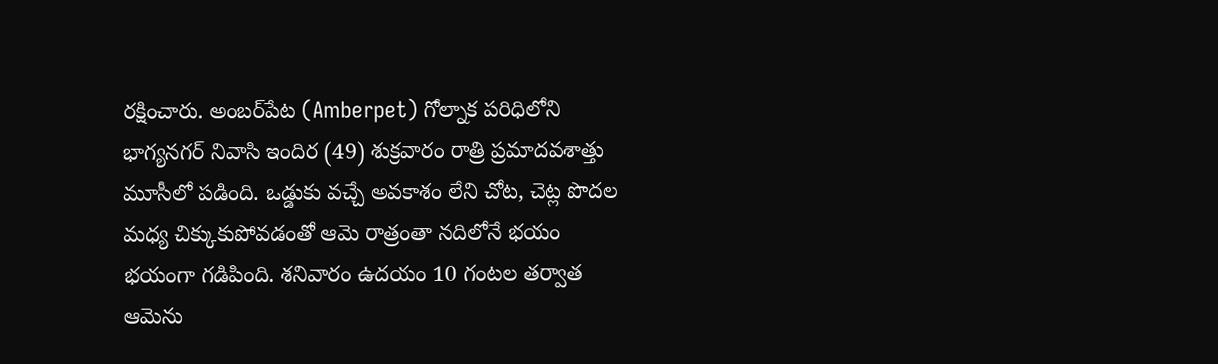రక్షించారు. అంబర్‌పేట (Amberpet) గోల్నాక పరిధిలోని భాగ్యనగర్ నివాసి ఇందిర (49) శుక్రవారం రాత్రి ప్రమాదవశాత్తు మూసీలో పడింది. ఒడ్డుకు వచ్చే అవకాశం లేని చోట, చెట్ల పొదల మధ్య చిక్కుకుపోవడంతో ఆమె రాత్రంతా నదిలోనే భయం భయంగా గడిపింది. శనివారం ఉదయం 10 గంటల తర్వాత ఆమెను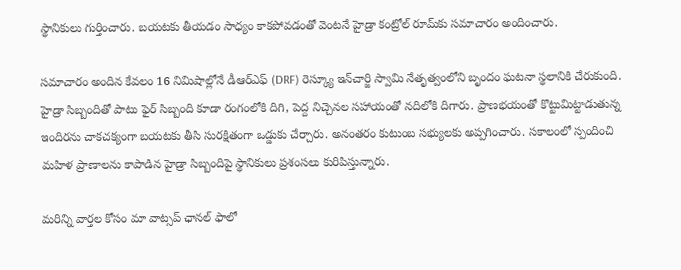స్థానికులు గుర్తించారు. బయటకు తీయడం సాధ్యం కాకపోవడంతో వెంటనే హైడ్రా కంట్రోల్ రూమ్‌కు సమాచారం అందించారు.

సమాచారం అందిన కేవలం 16 నిమిషాల్లోనే డీఆర్ఎఫ్ (DRF) రెస్క్యూ ఇన్‌చార్జి స్వామి నేతృత్వంలోని బృందం ఘటనా స్థలానికి చేరుకుంది. హైడ్రా సిబ్బందితో పాటు ఫైర్ సిబ్బంది కూడా రంగంలోకి దిగి, పెద్ద నిచ్చెనల సహాయంతో నదిలోకి దిగారు. ప్రాణభయంతో కొట్టుమిట్టాడుతున్న ఇందిరను చాకచక్యంగా బయటకు తీసి సురక్షితంగా ఒడ్డుకు చేర్చారు. అనంతరం కుటుంబ సభ్యులకు అప్పగించారు. సకాలంలో స్పందించి మహిళ ప్రాణాలను కాపాడిన హైడ్రా సిబ్బందిపై స్థానికులు ప్రశంసలు కురిపిస్తున్నారు.

మ‌రిన్ని వార్త‌ల కోసం మా వాట్స‌ప్ ఛాన‌ల్ ఫాలో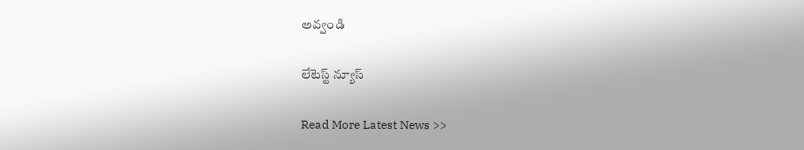అవ్వండి

లేటెస్ట్ న్యూస్‌

Read More Latest News >>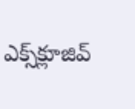ఎక్స్‌క్లూజివ్‌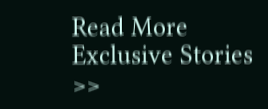Read More Exclusive Stories >>